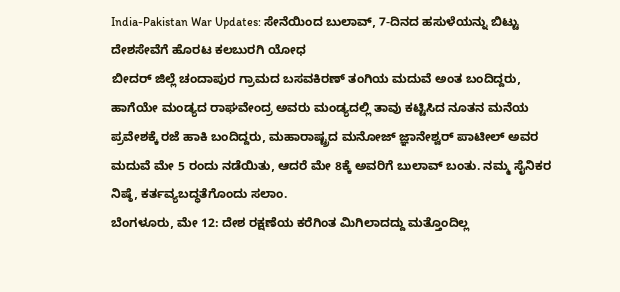India-Pakistan War Updates: ಸೇನೆಯಿಂದ ಬುಲಾವ್, 7-ದಿನದ ಹಸುಳೆಯನ್ನು ಬಿಟ್ಟು ದೇಶಸೇವೆಗೆ ಹೊರಟ ಕಲಬುರಗಿ ಯೋಧ
ಬೀದರ್ ಜಿಲ್ಲೆ ಚಂದಾಪುರ ಗ್ರಾಮದ ಬಸವಕಿರಣ್ ತಂಗಿಯ ಮದುವೆ ಅಂತ ಬಂದಿದ್ದರು, ಹಾಗೆಯೇ ಮಂಡ್ಯದ ರಾಘವೇಂದ್ರ ಅವರು ಮಂಡ್ಯದಲ್ಲಿ ತಾವು ಕಟ್ಟಿಸಿದ ನೂತನ ಮನೆಯ ಪ್ರವೇಶಕ್ಕೆ ರಜೆ ಹಾಕಿ ಬಂದಿದ್ದರು, ಮಹಾರಾಷ್ಟ್ರದ ಮನೋಜ್ ಜ್ಞಾನೇಶ್ವರ್ ಪಾಟೀಲ್ ಅವರ ಮದುವೆ ಮೇ 5 ರಂದು ನಡೆಯಿತು, ಆದರೆ ಮೇ 8ಕ್ಕೆ ಅವರಿಗೆ ಬುಲಾವ್ ಬಂತು. ನಮ್ಮ ಸೈನಿಕರ ನಿಷ್ಠೆ, ಕರ್ತವ್ಯಬದ್ಧತೆಗೊಂದು ಸಲಾಂ.
ಬೆಂಗಳೂರು, ಮೇ 12: ದೇಶ ರಕ್ಷಣೆಯ ಕರೆಗಿಂತ ಮಿಗಿಲಾದದ್ದು ಮತ್ತೊಂದಿಲ್ಲ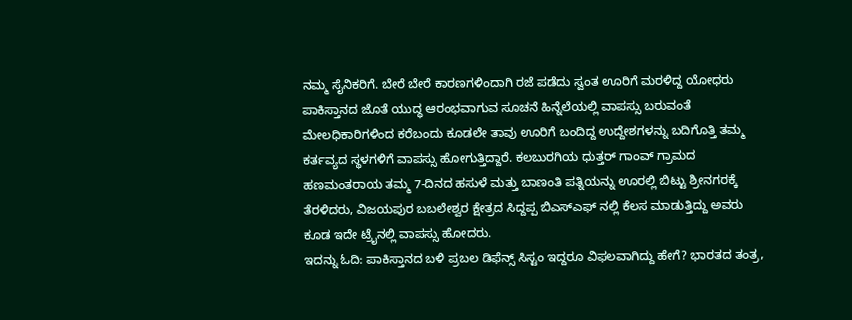ನಮ್ಮ ಸೈನಿಕರಿಗೆ. ಬೇರೆ ಬೇರೆ ಕಾರಣಗಳಿಂದಾಗಿ ರಜೆ ಪಡೆದು ಸ್ವಂತ ಊರಿಗೆ ಮರಳಿದ್ದ ಯೋಧರು ಪಾಕಿಸ್ತಾನದ ಜೊತೆ ಯುದ್ಧ ಆರಂಭವಾಗುವ ಸೂಚನೆ ಹಿನ್ನೆಲೆಯಲ್ಲಿ ವಾಪಸ್ಸು ಬರುವಂತೆ ಮೇಲಧಿಕಾರಿಗಳಿಂದ ಕರೆಬಂದು ಕೂಡಲೇ ತಾವು ಊರಿಗೆ ಬಂದಿದ್ದ ಉದ್ದೇಶಗಳನ್ನು ಬದಿಗೊತ್ತಿ ತಮ್ಮ ಕರ್ತವ್ಯದ ಸ್ಥಳಗಳಿಗೆ ವಾಪಸ್ಸು ಹೋಗುತ್ತಿದ್ದಾರೆ. ಕಲಬುರಗಿಯ ಧುತ್ತರ್ ಗಾಂವ್ ಗ್ರಾಮದ ಹಣಮಂತರಾಯ ತಮ್ಮ 7-ದಿನದ ಹಸುಳೆ ಮತ್ತು ಬಾಣಂತಿ ಪತ್ನಿಯನ್ನು ಊರಲ್ಲಿ ಬಿಟ್ಟು ಶ್ರೀನಗರಕ್ಕೆ ತೆರಳಿದರು, ವಿಜಯಪುರ ಬಬಲೇಶ್ವರ ಕ್ಷೇತ್ರದ ಸಿದ್ದಪ್ಪ ಬಿಎಸ್ಎಫ್ ನಲ್ಲಿ ಕೆಲಸ ಮಾಡುತ್ತಿದ್ದು ಅವರು ಕೂಡ ಇದೇ ಟ್ರೈನಲ್ಲಿ ವಾಪಸ್ಸು ಹೋದರು.
ಇದನ್ನು ಓದಿ: ಪಾಕಿಸ್ತಾನದ ಬಳಿ ಪ್ರಬಲ ಡಿಫೆನ್ಸ್ ಸಿಸ್ಟಂ ಇದ್ದರೂ ವಿಫಲವಾಗಿದ್ದು ಹೇಗೆ? ಭಾರತದ ತಂತ್ರ,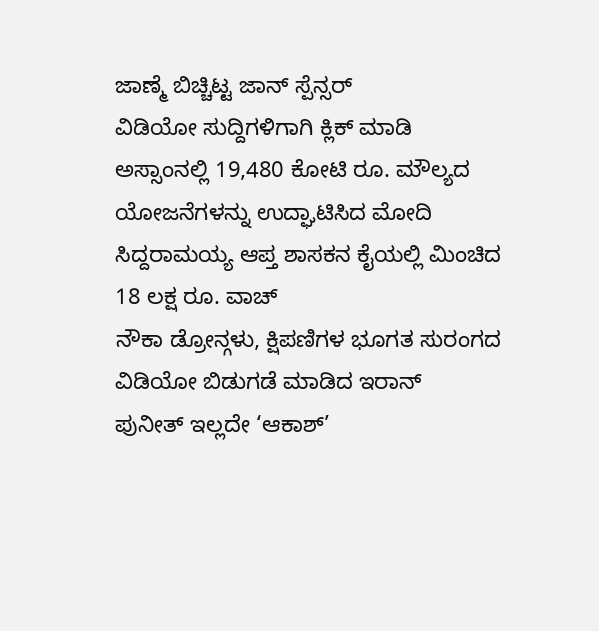ಜಾಣ್ಮೆ ಬಿಚ್ಚಿಟ್ಟ ಜಾನ್ ಸ್ಪೆನ್ಸರ್
ವಿಡಿಯೋ ಸುದ್ದಿಗಳಿಗಾಗಿ ಕ್ಲಿಕ್ ಮಾಡಿ
ಅಸ್ಸಾಂನಲ್ಲಿ 19,480 ಕೋಟಿ ರೂ. ಮೌಲ್ಯದ ಯೋಜನೆಗಳನ್ನು ಉದ್ಘಾಟಿಸಿದ ಮೋದಿ
ಸಿದ್ದರಾಮಯ್ಯ ಆಪ್ತ ಶಾಸಕನ ಕೈಯಲ್ಲಿ ಮಿಂಚಿದ 18 ಲಕ್ಷ ರೂ. ವಾಚ್
ನೌಕಾ ಡ್ರೋನ್ಗಳು, ಕ್ಷಿಪಣಿಗಳ ಭೂಗತ ಸುರಂಗದ ವಿಡಿಯೋ ಬಿಡುಗಡೆ ಮಾಡಿದ ಇರಾನ್
ಪುನೀತ್ ಇಲ್ಲದೇ ‘ಆಕಾಶ್’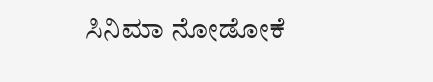ಸಿನಿಮಾ ನೋಡೋಕೆ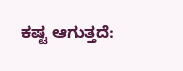ಕಷ್ಟ ಆಗುತ್ತದೆ: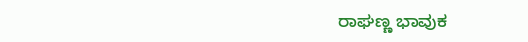ರಾಘಣ್ಣ ಭಾವುಕ